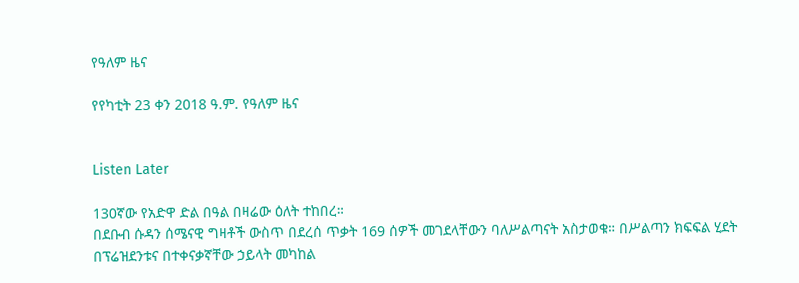የዓለም ዜና

የየካቲት 23 ቀን 2018 ዓ.ም. የዓለም ዜና


Listen Later

130ኛው የአድዋ ድል በዓል በዛሬው ዕለት ተከበረ።
በደቡብ ሱዳን ሰሜናዊ ግዛቶች ውስጥ በደረሰ ጥቃት 169 ሰዎች መገደላቸውን ባለሥልጣናት አስታወቁ። በሥልጣን ክፍፍል ሂደት በፕሬዝደንቱና በተቀናቃኛቸው ኃይላት መካከል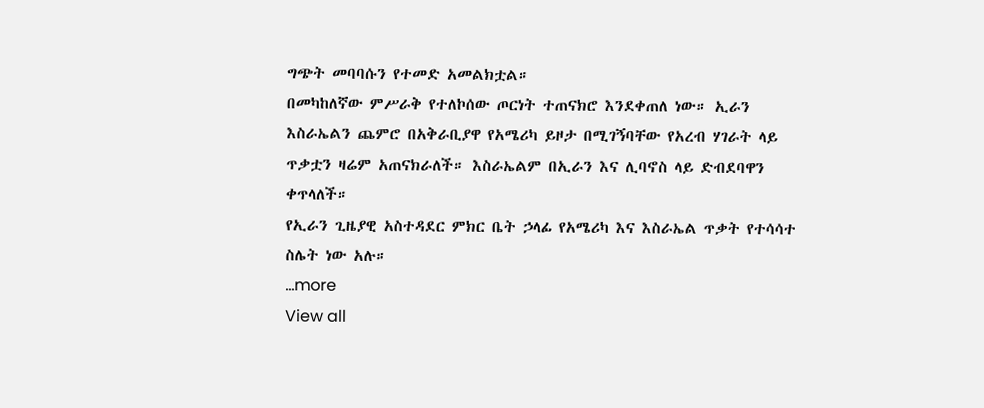ግጭት መባባሱን የተመድ አመልክቷል።
በመካከለኛው ምሥራቅ የተለኮሰው ጦርነት ተጠናክሮ እንደቀጠለ ነው። ኢራን እስራኤልን ጨምሮ በአቅራቢያዋ የአሜሪካ ይዞታ በሚገኝባቸው የአረብ ሃገራት ላይ ጥቃቷን ዛሬም አጠናክራለች። እስራኤልም በኢራን እና ሊባኖስ ላይ ድብደባዋን ቀጥላለች።
የኢራን ጊዜያዊ አስተዳደር ምክር ቤት ኃላፊ የአሜሪካ እና እስራኤል ጥቃት የተሳሳተ ስሌት ነው አሉ።
...more
View all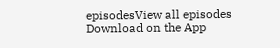episodesView all episodes
Download on the App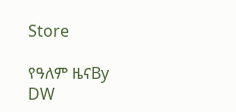Store

የዓለም ዜናBy DW